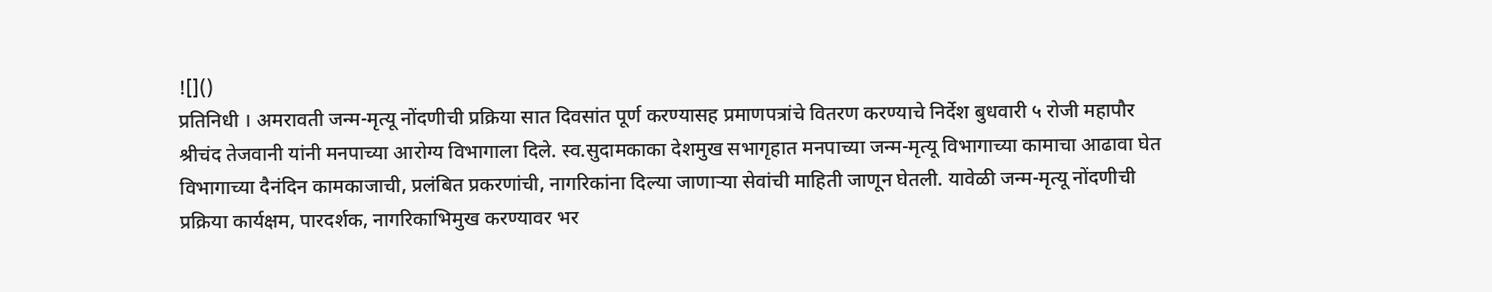![]()
प्रतिनिधी । अमरावती जन्म-मृत्यू नोंदणीची प्रक्रिया सात दिवसांत पूर्ण करण्यासह प्रमाणपत्रांचे वितरण करण्याचे निर्देश बुधवारी ५ रोजी महापौर श्रीचंद तेजवानी यांनी मनपाच्या आरोग्य विभागाला दिले. स्व.सुदामकाका देशमुख सभागृहात मनपाच्या जन्म-मृत्यू विभागाच्या कामाचा आढावा घेत विभागाच्या दैनंदिन कामकाजाची, प्रलंबित प्रकरणांची, नागरिकांना दिल्या जाणाऱ्या सेवांची माहिती जाणून घेतली. यावेळी जन्म-मृत्यू नोंदणीची प्रक्रिया कार्यक्षम, पारदर्शक, नागरिकाभिमुख करण्यावर भर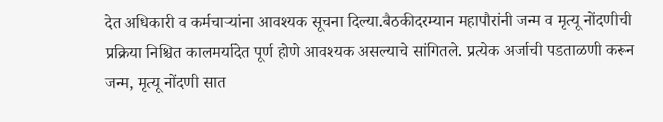देत अधिकारी व कर्मचाऱ्यांना आवश्यक सूचना दिल्या.बैठकीदरम्यान महापौरांनी जन्म व मृत्यू नोंदणीची प्रक्रिया निश्चित कालमर्यादेत पूर्ण होणे आवश्यक असल्याचे सांगितले. प्रत्येक अर्जाची पडताळणी करून जन्म, मृत्यू नोंदणी सात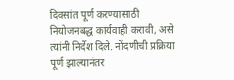दिवसांत पूर्ण करण्यासाठी नियोजनबद्ध कार्यवाही करावी, असे त्यांनी निर्देश दिले. नोंदणीची प्रक्रिया पूर्ण झाल्यानंतर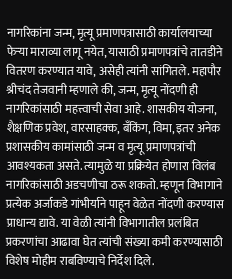नागरिकांना जन्म, मृत्यू प्रमाणपत्रासाठी कार्यालयाच्या फेऱ्या माराव्या लागू नयेत, यासाठी प्रमाणपत्रांचे तातडीने वितरण करण्यात यावे, असेही त्यांनी सांगितले. महापौर श्रीचंद तेजवानी म्हणाले की, जन्म, मृत्यू नोंदणी ही नागरिकांसाठी महत्त्वाची सेवा आहे. शासकीय योजना, शैक्षणिक प्रवेश, वारसाहक्क, बँकिंग, विमा, इतर अनेक प्रशासकीय कामांसाठी जन्म व मृत्यू प्रमाणपत्रांची आवश्यकता असते. त्यामुळे या प्रक्रियेत होणारा विलंब नागरिकांसाठी अडचणीचा ठरू शकतो. म्हणून विभागाने प्रत्येक अर्जाकडे गांभीर्याने पाहून वेळेत नोंदणी करण्यास प्राधान्य द्यावे. या वेळी त्यांनी विभागातील प्रलंबित प्रकरणांचा आढावा घेत त्यांची संख्या कमी करण्यासाठी विशेष मोहीम राबविण्याचे निर्देश दिले.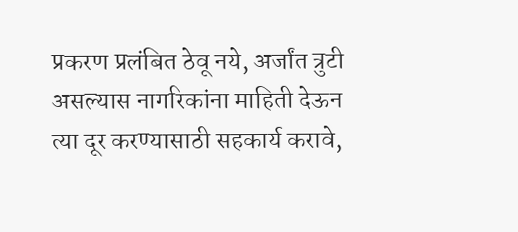प्रकरण प्रलंबित ठेवू नये, अर्जांत त्रुटी असल्यास नागरिकांना माहिती देऊन त्या दूर करण्यासाठी सहकार्य करावे,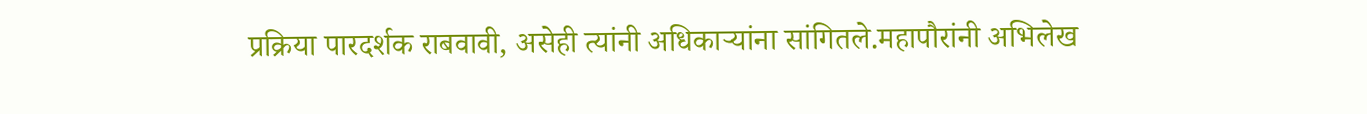प्रक्रिया पारदर्शक राबवावी, असेही त्यांनी अधिकाऱ्यांना सांगितले.महापौरांनी अभिलेख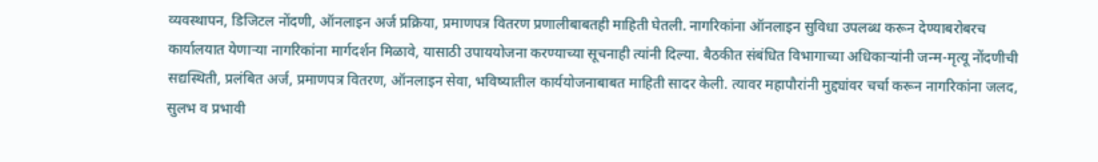व्यवस्थापन, डिजिटल नोंदणी, ऑनलाइन अर्ज प्रक्रिया, प्रमाणपत्र वितरण प्रणालीबाबतही माहिती घेतली. नागरिकांना ऑनलाइन सुविधा उपलब्ध करून देण्याबरोबरच कार्यालयात येणाऱ्या नागरिकांना मार्गदर्शन मिळावे, यासाठी उपाययोजना करण्याच्या सूचनाही त्यांनी दिल्या. बैठकीत संबंधित विभागाच्या अधिकाऱ्यांनी जन्म-मृत्यू नोंदणीची सद्यस्थिती, प्रलंबित अर्ज, प्रमाणपत्र वितरण, ऑनलाइन सेवा, भविष्यातील कार्ययोजनाबाबत माहिती सादर केली. त्यावर महापौरांनी मुद्द्यांवर चर्चा करून नागरिकांना जलद, सुलभ व प्रभावी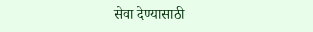सेवा देण्यासाठी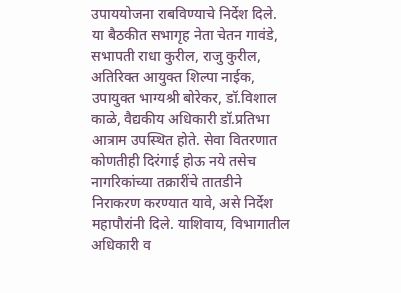उपाययोजना राबविण्याचे निर्देश दिले. या बैठकीत सभागृह नेता चेतन गावंडे, सभापती राधा कुरील, राजु कुरील, अतिरिक्त आयुक्त शिल्पा नाईक, उपायुक्त भाग्यश्री बोरेकर, डॉ.विशाल काळे, वैद्यकीय अधिकारी डॉ.प्रतिभा आत्राम उपस्थित होते. सेवा वितरणात कोणतीही दिरंगाई होऊ नये तसेच नागरिकांच्या तक्रारींचे तातडीने निराकरण करण्यात यावे, असे निर्देश महापौरांनी दिले. याशिवाय, विभागातील अधिकारी व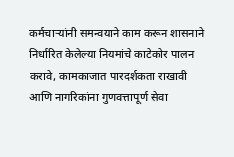कर्मचाऱ्यांनी समन्वयाने काम करून शासनाने निर्धारित केलेल्या नियमांचे काटेकोर पालन करावे, कामकाजात पारदर्शकता राखावी आणि नागरिकांना गुणवत्तापूर्ण सेवा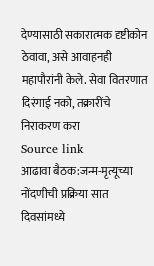देण्यासाठी सकारात्मक दृष्टीकोन ठेवावा, असे आवाहनही महापौरांनी केले. सेवा वितरणात दिरंगाई नको, तक्रारींचे निराकरण करा
Source link
आढावा बैठक:जन्म-मृत्यूच्या नोंदणीची प्रक्रिया सात दिवसांमध्ये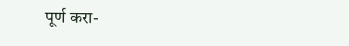पूर्ण करा-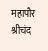महापौर श्रीचंद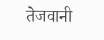तेजवानी